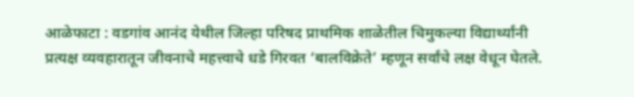आळेफाटा : वडगांव आनंद येथील जिल्हा परिषद प्राथमिक शाळेतील चिमुकल्या विद्यार्थ्यांनी प्रत्यक्ष व्यवहारातून जीवनाचे महत्त्वाचे धडे गिरवत ‘बालविक्रेते’ म्हणून सर्वांचे लक्ष वेधून घेतले.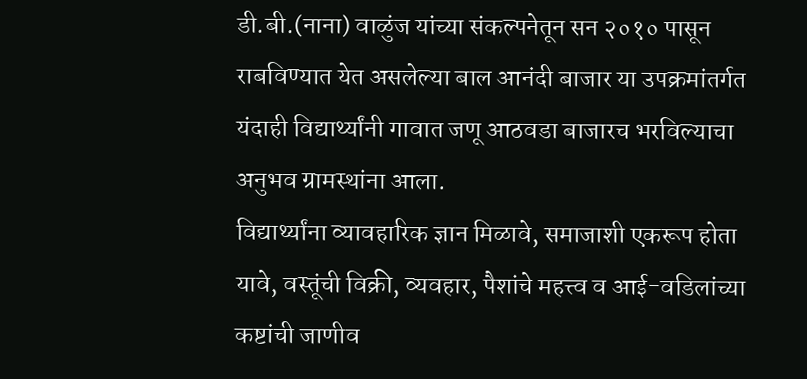डी.बी.(नाना) वाळुंज यांच्या संकल्पनेतून सन २०१० पासून राबविण्यात येत असलेल्या बाल आनंदी बाजार या उपक्रमांतर्गत यंदाही विद्यार्थ्यांनी गावात जणू आठवडा बाजारच भरविल्याचा अनुभव ग्रामस्थांना आला.
विद्यार्थ्यांना व्यावहारिक ज्ञान मिळावे, समाजाशी एकरूप होता यावे, वस्तूंची विक्री, व्यवहार, पैशांचे महत्त्व व आई-वडिलांच्या कष्टांची जाणीव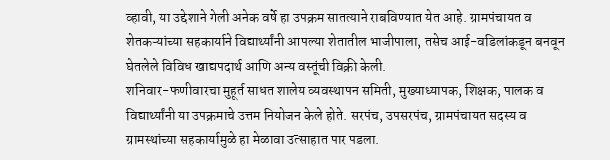व्हावी, या उद्देशाने गेली अनेक वर्षे हा उपक्रम सातत्याने राबविण्यात येत आहे. ग्रामपंचायत व शेतकऱ्यांच्या सहकार्याने विद्यार्थ्यांनी आपल्या शेतातील भाजीपाला, तसेच आई-वडिलांकडून बनवून घेतलेले विविध खाद्यपदार्थ आणि अन्य वस्तूंची विक्री केली.
शनिवार-फणीवारचा मुहूर्त साधत शालेय व्यवस्थापन समिती, मुख्याध्यापक, शिक्षक, पालक व विद्यार्थ्यांनी या उपक्रमाचे उत्तम नियोजन केले होते. सरपंच, उपसरपंच, ग्रामपंचायत सदस्य व ग्रामस्थांच्या सहकार्यामुळे हा मेळावा उत्साहात पार पडला.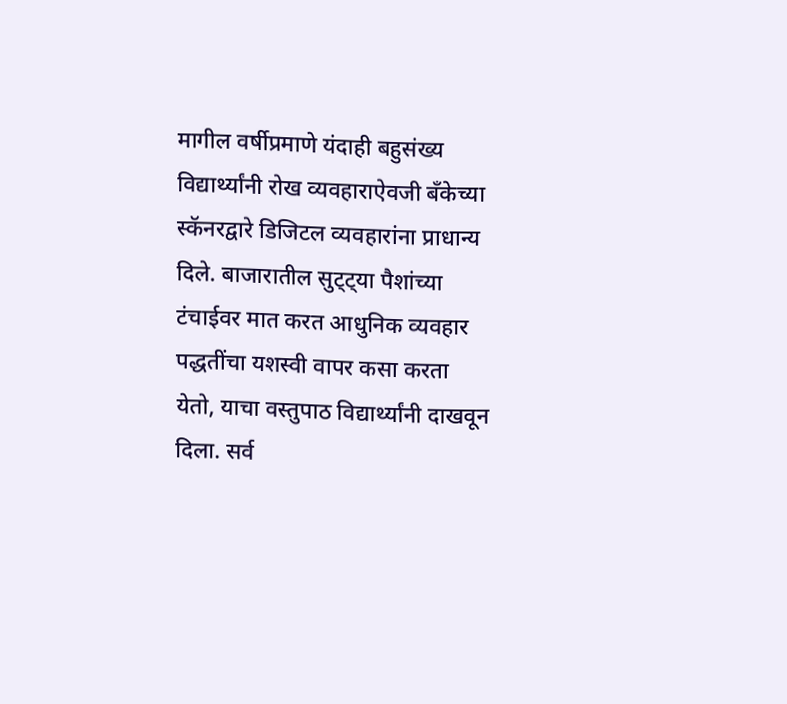मागील वर्षीप्रमाणे यंदाही बहुसंख्य विद्यार्थ्यांनी रोख व्यवहाराऐवजी बँकेच्या स्कॅनरद्वारे डिजिटल व्यवहारांना प्राधान्य दिले. बाजारातील सुट्ट्या पैशांच्या टंचाईवर मात करत आधुनिक व्यवहार पद्धतींचा यशस्वी वापर कसा करता येतो, याचा वस्तुपाठ विद्यार्थ्यांनी दाखवून दिला. सर्व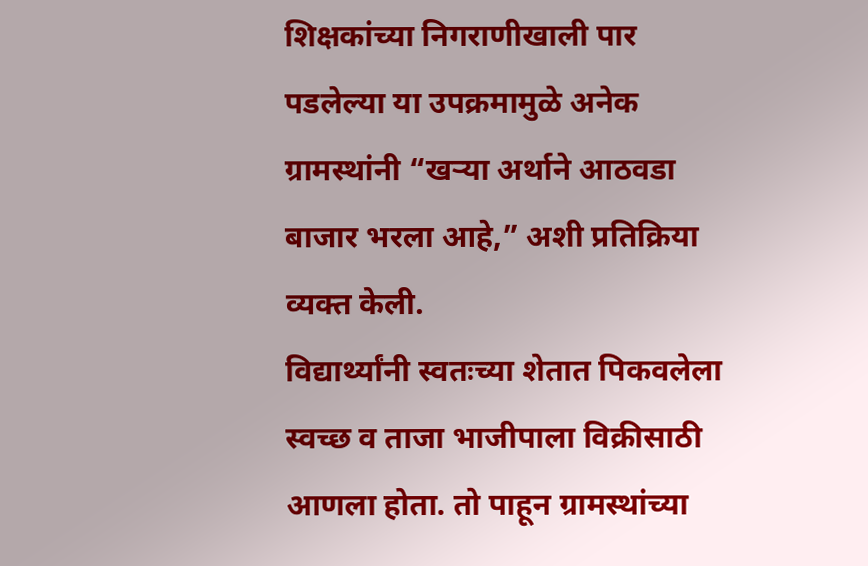शिक्षकांच्या निगराणीखाली पार पडलेल्या या उपक्रमामुळे अनेक ग्रामस्थांनी “खऱ्या अर्थाने आठवडा बाजार भरला आहे,” अशी प्रतिक्रिया व्यक्त केली.
विद्यार्थ्यांनी स्वतःच्या शेतात पिकवलेला स्वच्छ व ताजा भाजीपाला विक्रीसाठी आणला होता. तो पाहून ग्रामस्थांच्या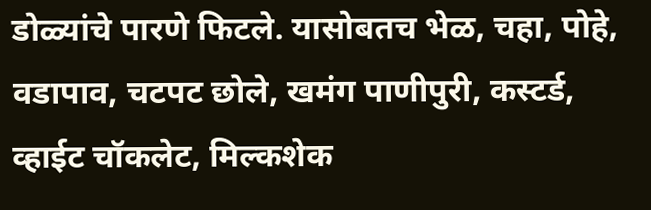डोळ्यांचे पारणे फिटले. यासोबतच भेळ, चहा, पोहे, वडापाव, चटपट छोले, खमंग पाणीपुरी, कस्टर्ड, व्हाईट चॉकलेट, मिल्कशेक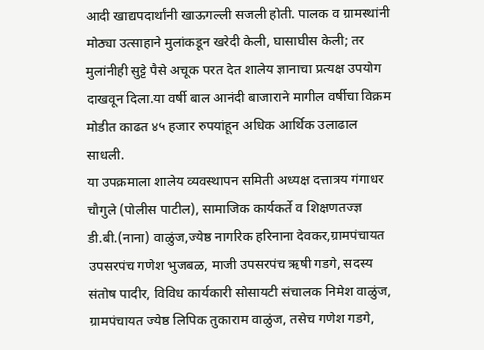आदी खाद्यपदार्थांनी खाऊगल्ली सजली होती. पालक व ग्रामस्थांनी मोठ्या उत्साहाने मुलांकडून खरेदी केली, घासाघीस केली; तर मुलांनीही सुट्टे पैसे अचूक परत देत शालेय ज्ञानाचा प्रत्यक्ष उपयोग दाखवून दिला.या वर्षी बाल आनंदी बाजाराने मागील वर्षीचा विक्रम मोडीत काढत ४५ हजार रुपयांहून अधिक आर्थिक उलाढाल साधली.
या उपक्रमाला शालेय व्यवस्थापन समिती अध्यक्ष दत्तात्रय गंगाधर चौगुले (पोलीस पाटील), सामाजिक कार्यकर्ते व शिक्षणतज्ज्ञ डी.बी.(नाना) वाळुंज,ज्येष्ठ नागरिक हरिनाना देवकर,ग्रामपंचायत उपसरपंच गणेश भुजबळ, माजी उपसरपंच ऋषी गडगे, सदस्य संतोष पादीर, विविध कार्यकारी सोसायटी संचालक निमेश वाळुंज, ग्रामपंचायत ज्येष्ठ लिपिक तुकाराम वाळुंज, तसेच गणेश गडगे,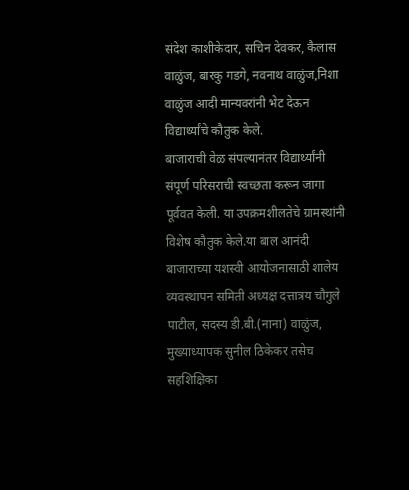संदेश काशीकेदार, सचिन देवकर, कैलास वाळुंज, बारकु गडगे, नवनाथ वाळुंज,निशा वाळुंज आदी मान्यवरांनी भेट देऊन विद्यार्थ्यांचे कौतुक केले.
बाजाराची वेळ संपल्यानंतर विद्यार्थ्यांनी संपूर्ण परिसराची स्वच्छता करून जागा पूर्ववत केली. या उपक्रमशीलतेचे ग्रामस्थांनी विशेष कौतुक केले.या बाल आनंदी बाजाराच्या यशस्वी आयोजनासाठी शालेय व्यवस्थापन समिती अध्यक्ष दत्तात्रय चौगुले पाटील, सदस्य डी.बी.(नाना) वाळुंज, मुख्याध्यापक सुनील ठिकेकर तसेच सहशिक्षिका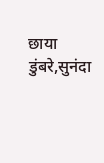छाया डुंबरे,सुनंदा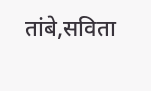तांबे,सविता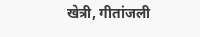खेत्री, गीतांजली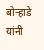बोऱ्हाडे यांनी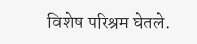विशेष परिश्रम घेतले.